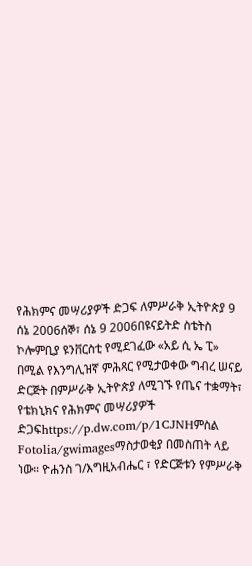የሕክምና መሣሪያዎች ድጋፍ ለምሥራቅ ኢትዮጵያ 9 ሰኔ 2006ሰኞ፣ ሰኔ 9 2006በዩናይትድ ስቴትስ ኮሎምቢያ ዩንቨርስቲ የሚደገፈው «አይ ሲ ኤ ፒ» በሚል የእንግሊዝኛ ምሕጻር የሚታወቀው ግብረ ሠናይ ድርጅት በምሥራቅ ኢትዮጵያ ለሚገኙ የጤና ተቋማት፣ የቴክኒክና የሕክምና መሣሪያዎች ድጋፍhttps://p.dw.com/p/1CJNHምስል Fotolia/gwimagesማስታወቂያ በመስጠት ላይ ነው። ዮሐንስ ገ/እግዚአብሔር ፣ የድርጅቱን የምሥራቅ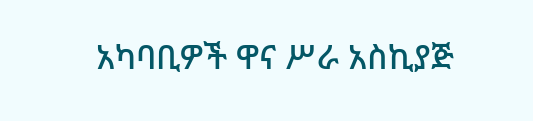አካባቢዎች ዋና ሥራ አስኪያጅ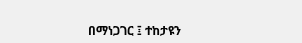በማነጋገር ፤ ተከታዩን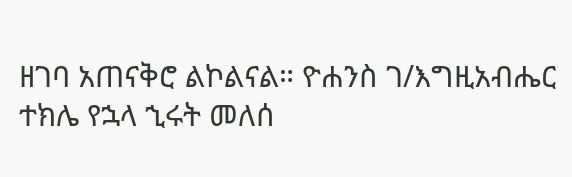ዘገባ አጠናቅሮ ልኮልናል። ዮሐንስ ገ/እግዚአብሔር ተክሌ የኋላ ኂሩት መለሰ